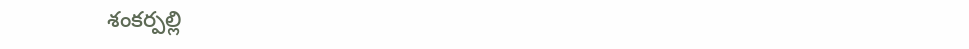శంకర్పల్లి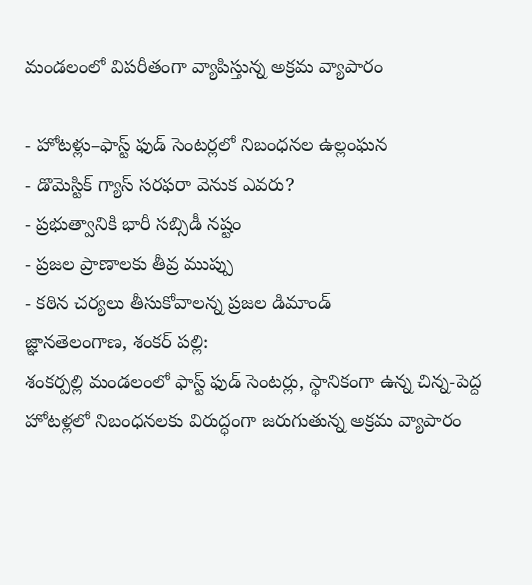మండలంలో విపరీతంగా వ్యాపిస్తున్న అక్రమ వ్యాపారం

- హోటళ్లు–ఫాస్ట్ ఫుడ్ సెంటర్లలో నిబంధనల ఉల్లంఘన
- డొమెస్టిక్ గ్యాస్ సరఫరా వెనుక ఎవరు?
- ప్రభుత్వానికి భారీ సబ్సిడీ నష్టం
- ప్రజల ప్రాణాలకు తీవ్ర ముప్పు
- కఠిన చర్యలు తీసుకోవాలన్న ప్రజల డిమాండ్
జ్ఞానతెలంగాణ, శంకర్ పల్లి:
శంకర్పల్లి మండలంలో ఫాస్ట్ ఫుడ్ సెంటర్లు, స్థానికంగా ఉన్న చిన్న-పెద్ద హోటళ్లలో నిబంధనలకు విరుద్ధంగా జరుగుతున్న అక్రమ వ్యాపారం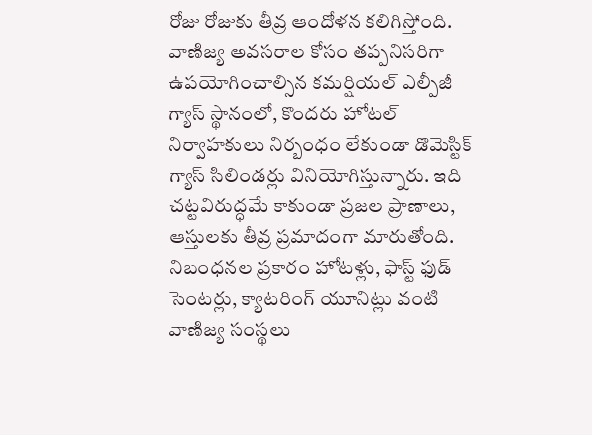రోజు రోజుకు తీవ్ర ఆందోళన కలిగిస్తోంది. వాణిజ్య అవసరాల కోసం తప్పనిసరిగా ఉపయోగించాల్సిన కమర్షియల్ ఎల్పీజీ గ్యాస్ స్థానంలో, కొందరు హోటల్ నిర్వాహకులు నిర్బంధం లేకుండా డొమెస్టిక్ గ్యాస్ సిలిండర్లు వినియోగిస్తున్నారు. ఇది చట్టవిరుద్ధమే కాకుండా ప్రజల ప్రాణాలు, ఆస్తులకు తీవ్ర ప్రమాదంగా మారుతోంది.
నిబంధనల ప్రకారం హోటళ్లు, ఫాస్ట్ ఫుడ్ సెంటర్లు, క్యాటరింగ్ యూనిట్లు వంటి వాణిజ్య సంస్థలు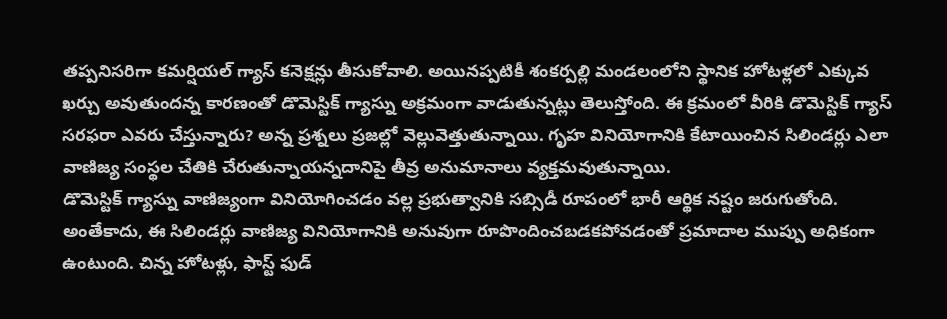తప్పనిసరిగా కమర్షియల్ గ్యాస్ కనెక్షన్లు తీసుకోవాలి. అయినప్పటికీ శంకర్పల్లి మండలంలోని స్థానిక హోటళ్లలో ఎక్కువ ఖర్చు అవుతుందన్న కారణంతో డొమెస్టిక్ గ్యాస్ను అక్రమంగా వాడుతున్నట్లు తెలుస్తోంది. ఈ క్రమంలో వీరికి డొమెస్టిక్ గ్యాస్ సరఫరా ఎవరు చేస్తున్నారు? అన్న ప్రశ్నలు ప్రజల్లో వెల్లువెత్తుతున్నాయి. గృహ వినియోగానికి కేటాయించిన సిలిండర్లు ఎలా వాణిజ్య సంస్థల చేతికి చేరుతున్నాయన్నదానిపై తీవ్ర అనుమానాలు వ్యక్తమవుతున్నాయి.
డొమెస్టిక్ గ్యాస్ను వాణిజ్యంగా వినియోగించడం వల్ల ప్రభుత్వానికి సబ్సిడీ రూపంలో భారీ ఆర్థిక నష్టం జరుగుతోంది. అంతేకాదు, ఈ సిలిండర్లు వాణిజ్య వినియోగానికి అనువుగా రూపొందించబడకపోవడంతో ప్రమాదాల ముప్పు అధికంగా ఉంటుంది. చిన్న హోటళ్లు, ఫాస్ట్ ఫుడ్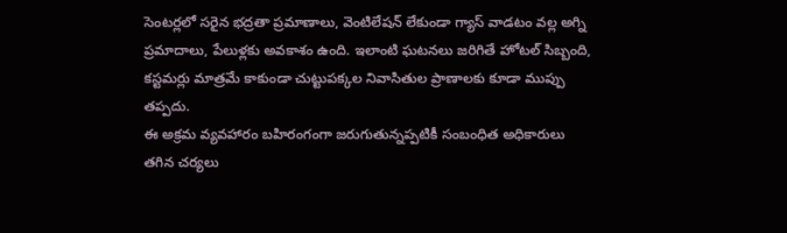సెంటర్లలో సరైన భద్రతా ప్రమాణాలు, వెంటిలేషన్ లేకుండా గ్యాస్ వాడటం వల్ల అగ్ని ప్రమాదాలు, పేలుళ్లకు అవకాశం ఉంది. ఇలాంటి ఘటనలు జరిగితే హోటల్ సిబ్బంది, కస్టమర్లు మాత్రమే కాకుండా చుట్టుపక్కల నివాసితుల ప్రాణాలకు కూడా ముప్పు తప్పదు.
ఈ అక్రమ వ్యవహారం బహిరంగంగా జరుగుతున్నప్పటికీ సంబంధిత అధికారులు తగిన చర్యలు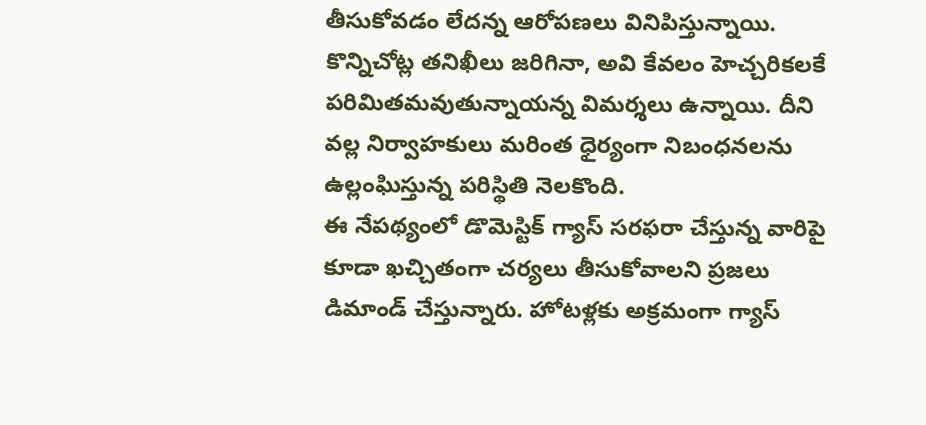తీసుకోవడం లేదన్న ఆరోపణలు వినిపిస్తున్నాయి. కొన్నిచోట్ల తనిఖీలు జరిగినా, అవి కేవలం హెచ్చరికలకే పరిమితమవుతున్నాయన్న విమర్శలు ఉన్నాయి. దీని వల్ల నిర్వాహకులు మరింత ధైర్యంగా నిబంధనలను ఉల్లంఘిస్తున్న పరిస్థితి నెలకొంది.
ఈ నేపథ్యంలో డొమెస్టిక్ గ్యాస్ సరఫరా చేస్తున్న వారిపై కూడా ఖచ్చితంగా చర్యలు తీసుకోవాలని ప్రజలు డిమాండ్ చేస్తున్నారు. హోటళ్లకు అక్రమంగా గ్యాస్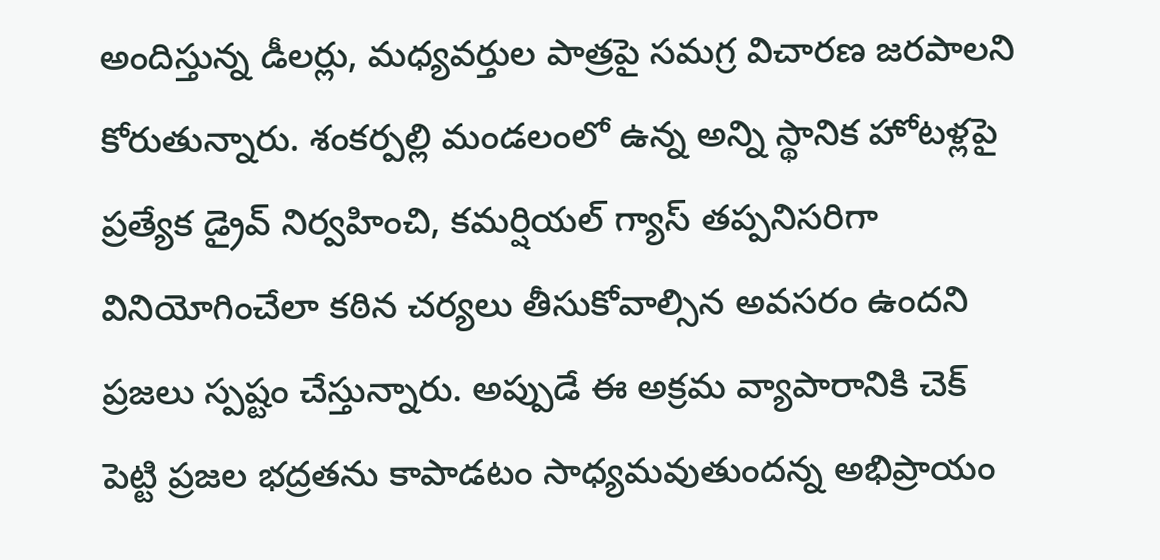అందిస్తున్న డీలర్లు, మధ్యవర్తుల పాత్రపై సమగ్ర విచారణ జరపాలని కోరుతున్నారు. శంకర్పల్లి మండలంలో ఉన్న అన్ని స్థానిక హోటళ్లపై ప్రత్యేక డ్రైవ్ నిర్వహించి, కమర్షియల్ గ్యాస్ తప్పనిసరిగా వినియోగించేలా కఠిన చర్యలు తీసుకోవాల్సిన అవసరం ఉందని ప్రజలు స్పష్టం చేస్తున్నారు. అప్పుడే ఈ అక్రమ వ్యాపారానికి చెక్ పెట్టి ప్రజల భద్రతను కాపాడటం సాధ్యమవుతుందన్న అభిప్రాయం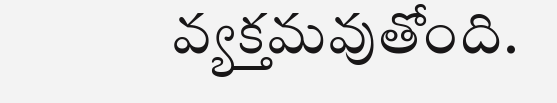వ్యక్తమవుతోంది.